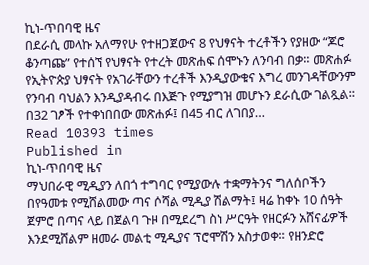ኪነ-ጥበባዊ ዜና
በደራሲ መላኩ አለማየሁ የተዘጋጀውና 8 የህፃናት ተረቶችን የያዘው “ጆሮ ቆንጣጩ” የተሰኘ የህፃናት የተረት መጽሐፍ ሰሞኑን ለንባብ በቃ። መጽሐፉ የኢትዮጵያ ህፃናት የአገራቸውን ተረቶች እንዲያውቁና እግረ መንገዳቸውንም የንባብ ባህልን እንዲያዳብሩ በእጅጉ የሚያግዝ መሆኑን ደራሲው ገልጿል። በ32 ገፆች የተቀነበበው መጽሐፉ፤ በ45 ብር ለገበያ…
Read 10393 times
Published in
ኪነ-ጥበባዊ ዜና
ማህበራዊ ሚዲያን ለበጎ ተግባር የሚያውሉ ተቋማትንና ግለሰቦችን በየዓመቱ የሚሸልመው ጣና ሶሻል ሚዲያ ሽልማት፤ ዛሬ ከቀኑ 10 ሰዓት ጀምሮ በጣና ላይ በጀልባ ጉዞ በሚደረግ ስነ ሥርዓት የዘርፉን አሸናፊዎች እንደሚሸልም ዘመራ መልቲ ሚዲያና ፕሮሞሽን አስታወቀ። የዘንድሮ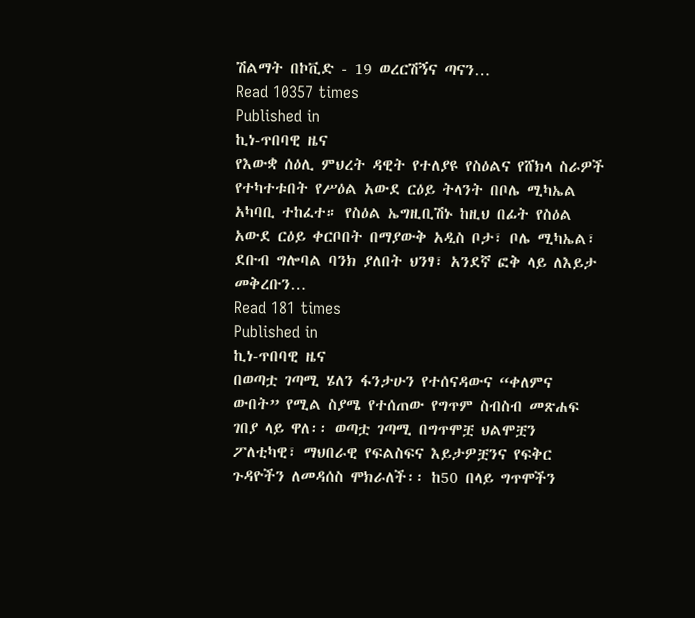ሽልማት በኮቪድ - 19 ወረርሽኝና ጣናን…
Read 10357 times
Published in
ኪነ-ጥበባዊ ዜና
የእውቋ ሰዕሊ ምህረት ዳዊት የተለያዩ የስዕልና የሸክላ ስራዎች የተካተቱበት የሥዕል አውደ ርዕይ ትላንት በቦሌ ሚካኤል አካባቢ ተከፈተ። የስዕል ኤግዚቢሽኑ ከዚህ በፊት የስዕል አውደ ርዕይ ቀርቦበት በማያውቅ አዲስ ቦታ፣ ቦሌ ሚካኤል፣ ደቡብ ግሎባል ባንክ ያለበት ህንፃ፣ አንደኛ ፎቅ ላይ ለእይታ መቅረቡን…
Read 181 times
Published in
ኪነ-ጥበባዊ ዜና
በወጣቷ ገጣሚ ሄለን ፋንታሁን የተሰናዳውና “ቀለምና ውበት” የሚል ስያሜ የተሰጠው የግጥም ስብስብ መጽሐፍ ገበያ ላይ ዋለ፡፡ ወጣቷ ገጣሚ በግጥሞቿ ህልሞቿን ፖለቲካዊ፣ ማህበራዊ የፍልስፍና እይታዎቿንና የፍቅር ጉዳዮችን ለመዳሰስ ሞክራለች፡፡ ከ50 በላይ ግጥሞችን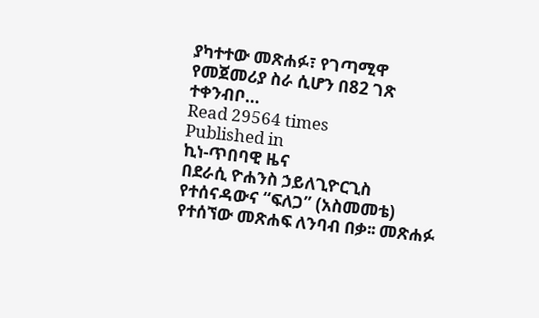ያካተተው መጽሐፉ፣ የገጣሚዋ የመጀመሪያ ስራ ሲሆን በ82 ገጽ ተቀንብቦ…
Read 29564 times
Published in
ኪነ-ጥበባዊ ዜና
በደራሲ ዮሐንስ ኃይለጊዮርጊስ የተሰናዳውና “ፍለጋ” (አስመመቴ) የተሰኘው መጽሐፍ ለንባብ በቃ፡፡ መጽሐፉ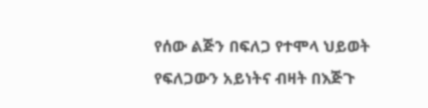የሰው ልጅን በፍለጋ የተሞላ ህይወት የፍለጋውን አይነትና ብዛት በእጅጉ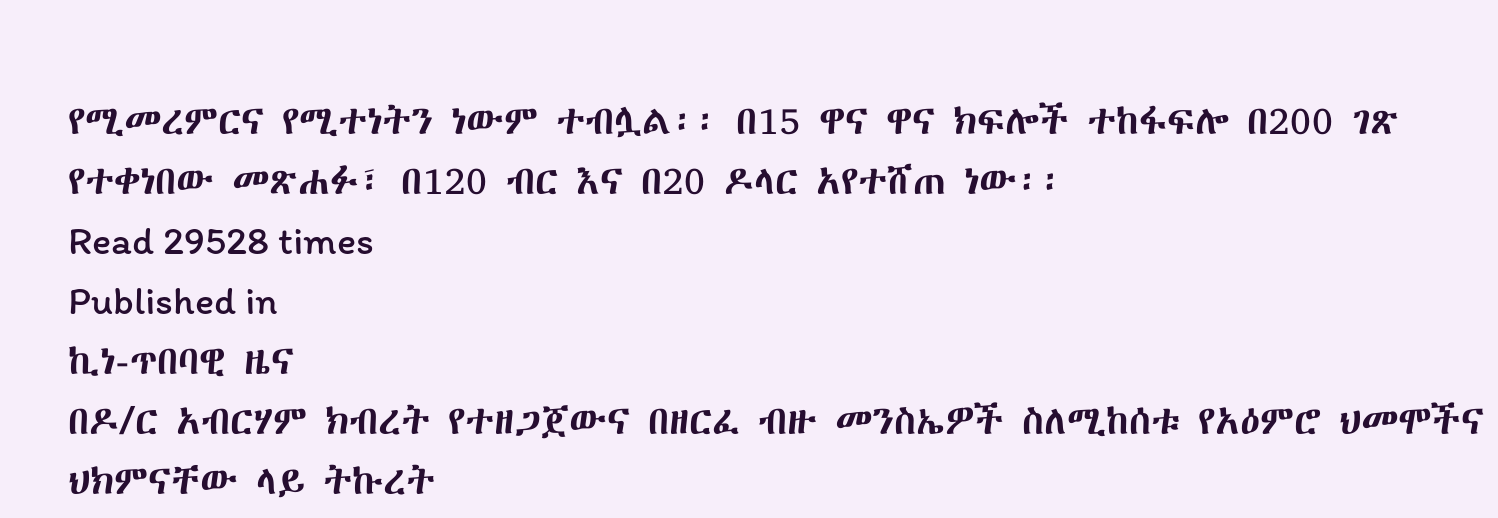የሚመረምርና የሚተነትን ነውም ተብሏል፡፡ በ15 ዋና ዋና ክፍሎች ተከፋፍሎ በ200 ገጽ የተቀነበው መጽሐፉ፣ በ120 ብር እና በ20 ዶላር አየተሸጠ ነው፡፡
Read 29528 times
Published in
ኪነ-ጥበባዊ ዜና
በዶ/ር አብርሃም ክብረት የተዘጋጀውና በዘርፈ ብዙ መንስኤዎች ስለሚከሰቱ የአዕምሮ ህመሞችና ህክምናቸው ላይ ትኩረት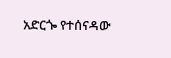አድርጐ የተሰናዳው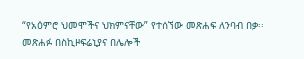“የአዕምሮ ህመሞችና ህክምናቸው” የተሰኘው መጽሐፍ ለንባብ በቃ፡፡ መጽሐፉ በስኪዞፍሬኒያና በሌሎች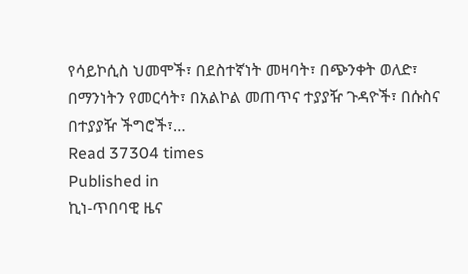የሳይኮሲስ ህመሞች፣ በደስተኛነት መዛባት፣ በጭንቀት ወለድ፣ በማንነትን የመርሳት፣ በአልኮል መጠጥና ተያያዥ ጉዳዮች፣ በሱስና በተያያዥ ችግሮች፣…
Read 37304 times
Published in
ኪነ-ጥበባዊ ዜና